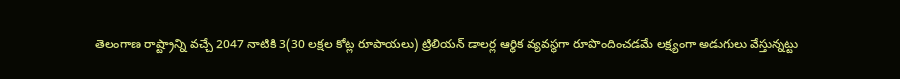తెలంగాణ రాష్ట్రాన్ని వచ్చే 2047 నాటికి 3(30 లక్షల కోట్ల రూపాయలు) ట్రిలియన్ డాలర్ల ఆర్థిక వ్యవస్థగా రూపొందించడమే లక్ష్యంగా అడుగులు వేస్తున్నట్టు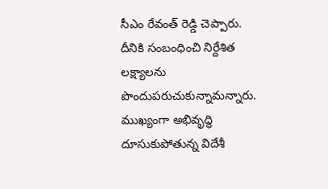సీఎం రేవంత్ రెడ్డి చెప్పారు. దీనికి సంబంధించి నిర్దేశిత లక్ష్యాలను పొందుపరుచుకున్నామన్నారు. ముఖ్యంగా అభివృద్ధి దూసుకుపోతున్న విదేశీ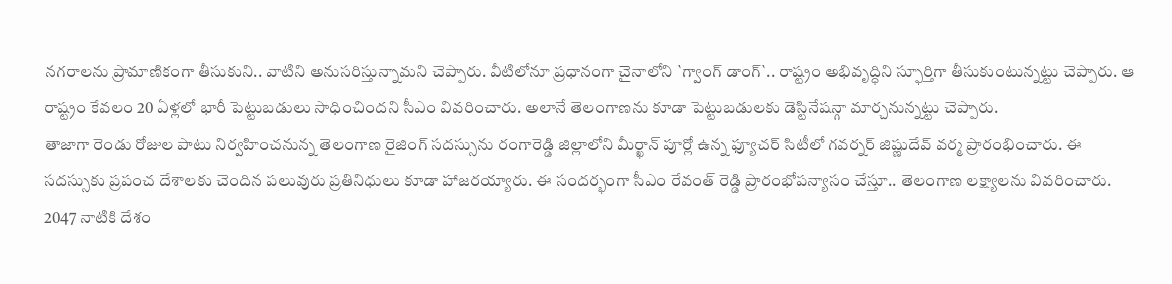నగరాలను ప్రామాణికంగా తీసుకుని.. వాటిని అనుసరిస్తున్నామని చెప్పారు. వీటిలోనూ ప్రధానంగా చైనాలోని `గ్వాంగ్ డాంగ్`.. రాష్ట్రం అభివృద్ధిని స్ఫూర్తిగా తీసుకుంటున్నట్టు చెప్పారు. ఆ రాష్ట్రం కేవలం 20 ఏళ్లలో భారీ పెట్టుబడులు సాధించిందని సీఎం వివరించారు. అలానే తెలంగాణను కూడా పెట్టుబడులకు డెస్టినేషన్గా మార్చనున్నట్టు చెప్పారు.
తాజాగా రెండు రోజుల పాటు నిర్వహించనున్న తెలంగాణ రైజింగ్ సదస్సును రంగారెడ్డి జిల్లాలోని మీర్ఖాన్ పూర్లో ఉన్న ఫ్యూచర్ సిటీలో గవర్నర్ జిష్ణుదేవ్ వర్మ ప్రారంభించారు. ఈ సదస్సుకు ప్రపంచ దేశాలకు చెందిన పలువురు ప్రతినిధులు కూడా హాజరయ్యారు. ఈ సందర్భంగా సీఎం రేవంత్ రెడ్డి ప్రారంభోపన్యాసం చేస్తూ.. తెలంగాణ లక్ష్యాలను వివరించారు. 2047 నాటికి దేశం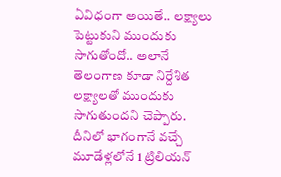ఏవిధంగా అయితే.. లక్ష్యాలు పెట్టుకుని ముందుకు సాగుతోందో.. అలానే తెలంగాణ కూడా నిర్దేశిత లక్ష్యాలతో ముందుకు సాగుతుందని చెప్పారు. దీనిలో భాగంగానే వచ్చే మూడేళ్లలోనే 1 ట్రిలియన్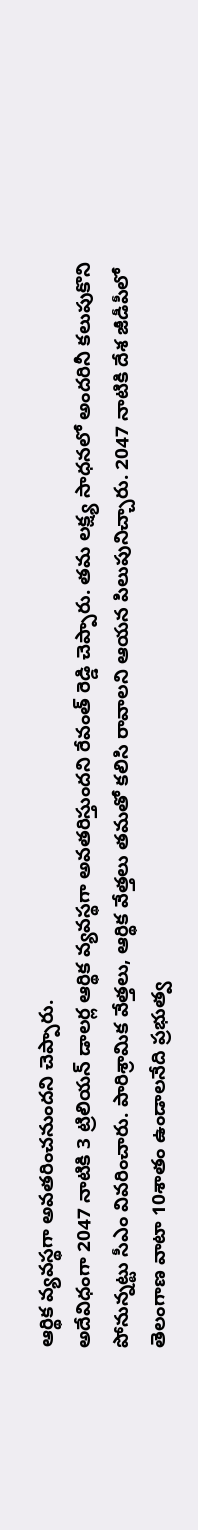ఆర్థిక వ్యవస్థగా అవతరించనుందని చెప్పారు.
అదేవిధంగా 2047 నాటికి 3 ట్రిలియన్ డాలర్ల ఆర్థిక వ్యవస్థగా అవతరిస్తుందని రేవంత్ రెడ్డి చెప్పారు. తమ లక్ష్య సాధనలో అందరినీ కలుపుకొని పోనున్నట్టు సీఎం వివరించారు. పారిశ్రామిక వేత్తలు, ఆర్థిక వేత్తలు తమతో కలిసి రావాలని ఆయన పిలుపునిచ్చారు. 2047 నాటికి దేశ జీడీపీలో తెలంగాణ వాటా 10శాతం ఉండాలనేది ప్రభుత్వ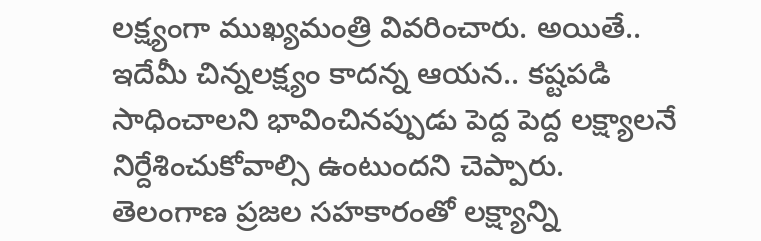లక్ష్యంగా ముఖ్యమంత్రి వివరించారు. అయితే.. ఇదేమీ చిన్నలక్ష్యం కాదన్న ఆయన.. కష్టపడి సాధించాలని భావించినప్పుడు పెద్ద పెద్ద లక్ష్యాలనే నిర్దేశించుకోవాల్సి ఉంటుందని చెప్పారు. తెలంగాణ ప్రజల సహకారంతో లక్ష్యాన్ని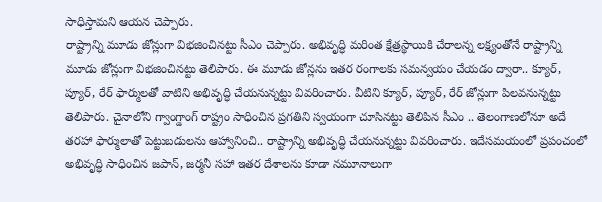సాధిస్తామని ఆయన చెప్పారు.
రాష్ట్రాన్ని మూడు జోన్లుగా విభజించినట్టు సీఎం చెప్పారు. అభివృద్ధి మరింత క్షేత్రస్థాయికి చేరాలన్న లక్ష్యంతోనే రాష్ట్రాన్ని మూడు జోన్లుగా విభజించినట్టు తెలిపారు. ఈ మూడు జోన్లను ఇతర రంగాలకు సమన్వయం చేయడం ద్వారా.. క్యూర్, ప్యూర్, రేర్ ఫార్ములతో వాటిని అభివృద్ధి చేయనున్నట్టు వివరించారు. వీటిని క్యూర్, ప్యూర్, రేర్ జోన్లుగా పిలవనున్నట్టు తెలిపారు. చైనాలోని గ్వాంగ్డాంగ్ రాష్ట్రం సాధించిన ప్రగతిని స్వయంగా చూసినట్టు తెలిపిన సీఎం .. తెలంగాణలోనూ అదే తరహా ఫార్ములాతో పెట్టుబడులను ఆహ్వానించి.. రాష్ట్రాన్ని అభివృద్ధి చేయనున్నట్టు వివరించారు. ఇదేసమయంలో ప్రపంచంలో అభివృద్ధి సాధించిన జపాన్, జర్మనీ సహా ఇతర దేశాలను కూడా నమూనాలుగా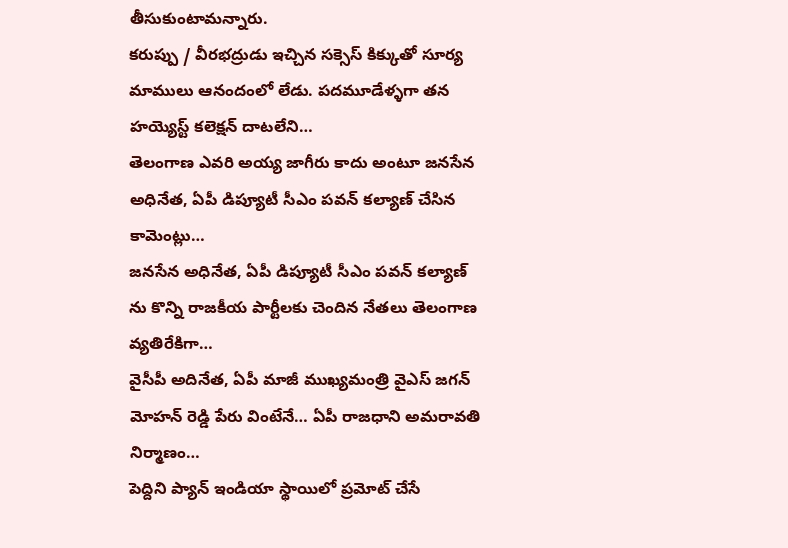తీసుకుంటామన్నారు.
కరుప్పు / వీరభద్రుడు ఇచ్చిన సక్సెస్ కిక్కుతో సూర్య మాములు ఆనందంలో లేడు. పదమూడేళ్ళగా తన హయ్యెస్ట్ కలెక్షన్ దాటలేని…
తెలంగాణ ఎవరి అయ్య జాగీరు కాదు అంటూ జనసేన అధినేత, ఏపీ డిప్యూటీ సీఎం పవన్ కల్యాణ్ చేసిన కామెంట్లు…
జనసేన అధినేత, ఏపీ డిప్యూటీ సీఎం పవన్ కల్యాణ్ ను కొన్ని రాజకీయ పార్టీలకు చెందిన నేతలు తెలంగాణ వ్యతిరేకిగా…
వైసీపీ అదినేత, ఏపీ మాజీ ముఖ్యమంత్రి వైఎస్ జగన్ మోహన్ రెడ్డి పేరు వింటేనే… ఏపీ రాజధాని అమరావతి నిర్మాణం…
పెద్దిని ప్యాన్ ఇండియా స్థాయిలో ప్రమోట్ చేసే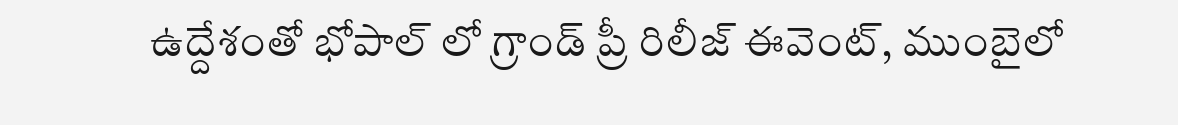ఉద్దేశంతో భోపాల్ లో గ్రాండ్ ప్రీ రిలీజ్ ఈవెంట్, ముంబైలో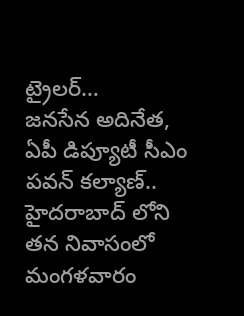ట్రైలర్…
జనసేన అదినేత, ఏపీ డిప్యూటీ సీఎం పవన్ కల్యాణ్.. హైదరాబాద్ లోని తన నివాసంలో మంగళవారం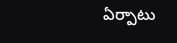ఏర్పాటు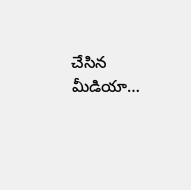చేసిన మీడియా…